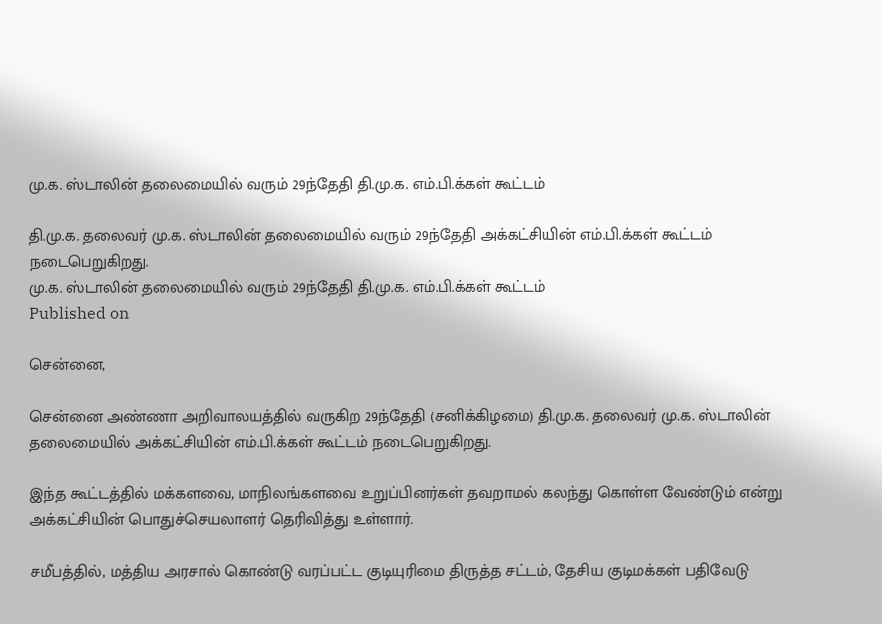மு.க. ஸ்டாலின் தலைமையில் வரும் 29ந்தேதி தி.மு.க. எம்.பி.க்கள் கூட்டம்

தி.மு.க. தலைவர் மு.க. ஸ்டாலின் தலைமையில் வரும் 29ந்தேதி அக்கட்சியின் எம்.பி.க்கள் கூட்டம் நடைபெறுகிறது.
மு.க. ஸ்டாலின் தலைமையில் வரும் 29ந்தேதி தி.மு.க. எம்.பி.க்கள் கூட்டம்
Published on

சென்னை,

சென்னை அண்ணா அறிவாலயத்தில் வருகிற 29ந்தேதி (சனிக்கிழமை) தி.மு.க. தலைவர் மு.க. ஸ்டாலின் தலைமையில் அக்கட்சியின் எம்.பி.க்கள் கூட்டம் நடைபெறுகிறது.

இந்த கூட்டத்தில் மக்களவை, மாநிலங்களவை உறுப்பினர்கள் தவறாமல் கலந்து கொள்ள வேண்டும் என்று அக்கட்சியின் பொதுச்செயலாளர் தெரிவித்து உள்ளார்.

சமீபத்தில், மத்திய அரசால் கொண்டு வரப்பட்ட குடியுரிமை திருத்த சட்டம், தேசிய குடிமக்கள் பதிவேடு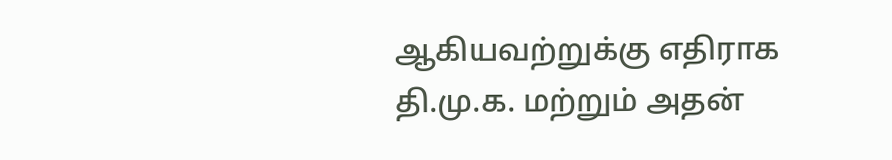ஆகியவற்றுக்கு எதிராக தி.மு.க. மற்றும் அதன்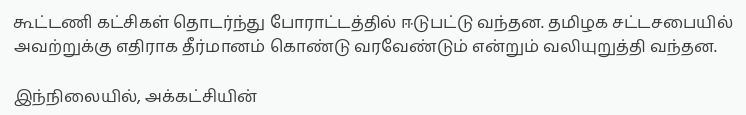கூட்டணி கட்சிகள் தொடர்ந்து போராட்டத்தில் ஈடுபட்டு வந்தன. தமிழக சட்டசபையில் அவற்றுக்கு எதிராக தீர்மானம் கொண்டு வரவேண்டும் என்றும் வலியுறுத்தி வந்தன.

இந்நிலையில், அக்கட்சியின்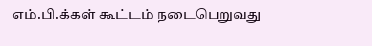எம்.பி.க்கள் கூட்டம் நடைபெறுவது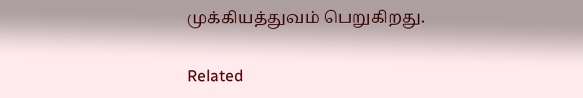முக்கியத்துவம் பெறுகிறது.

Related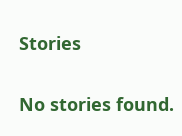Stories

No stories found.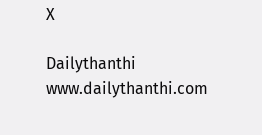X

Dailythanthi
www.dailythanthi.com